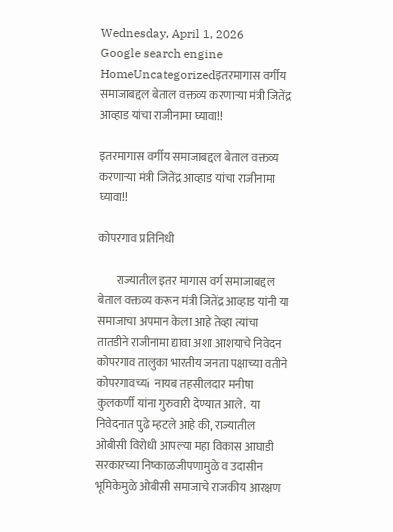Wednesday, April 1, 2026
Google search engine
HomeUncategorizedइतरमागास वर्गीय समाजाबद्दल बेताल वक्तव्य करणाऱ्या मंत्री जितेंद्र आव्हाड यांचा राजीनामा घ्यावा!!

इतरमागास वर्गीय समाजाबद्दल बेताल वक्तव्य करणाऱ्या मंत्री जितेंद्र आव्हाड यांचा राजीनामा घ्यावा!!

कोपरगाव प्रतिनिधी

        राज्यातील इतर मागास वर्ग समाजाबद्दल बेताल वक्तव्य करून मंत्री जितेंद्र आव्हाड यांनी या समाजाचा अपमान केला आहे तेव्हा त्यांचा तातडीने राजीनामा द्यावा अशा आशयाचे निवेदन कोपरगाव तालुका भारतीय जनता पक्षाच्या वतीने कोपरगावच्यi  नायब तहसीलदार मनीषा कुलकर्णी यांना गुरुवारी देण्यात आले.  या निवेदनात पुढे म्हटले आहे की, राज्यातील ओबीसी विरोधी आपल्या महा विकास आघाडी सरकारच्या निष्काळजीपणामुळे व उदासीन भूमिकेमुळे ओबीसी समाजाचे राजकीय आरक्षण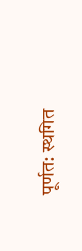पूर्णत: स्थगित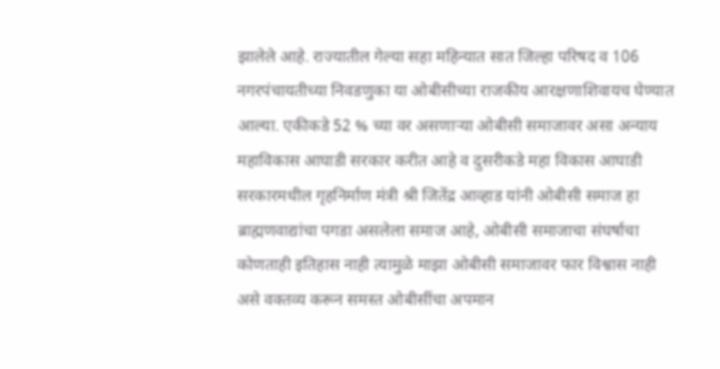झालेले आहे. राज्यातील गेल्या सहा महिन्यात सात जिल्हा परिषद व 106 नगरपंचायतीच्या निवडणुका या ओबीसीच्या राजकीय आरक्षणाशिवायच घेण्यात आल्या. एकीकडे 52 % च्या वर असणाऱ्या ओबीसी समाजावर असा अन्याय महाविकास आघाडी सरकार करीत आहे व दुसरीकडे महा विकास आघाडी सरकारमधील गृहनिर्माण मंत्री श्री जितेंद्र आव्हाड यांनी ओबीसी समाज हा ब्राह्मणवाद्यांचा पगडा असलेला समाज आहे, ओबीसी समाजाचा संघर्षाचा कोणताही इतिहास नाही त्यामुळे माझा ओबीसी समाजावर फार विश्वास नाही असे वक्तव्य करून समस्त ओबीसींचा अपमान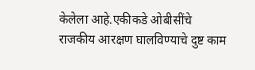केलेला आहे.एकीकडे ओबीसींचे राजकीय आरक्षण घालविण्याचे दुष्ट काम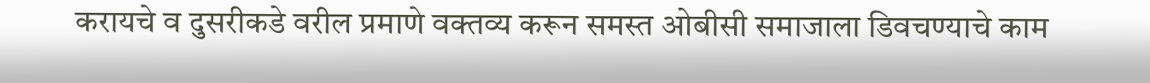करायचे व दुसरीकडे वरील प्रमाणे वक्तव्य करून समस्त ओबीसी समाजाला डिवचण्याचे काम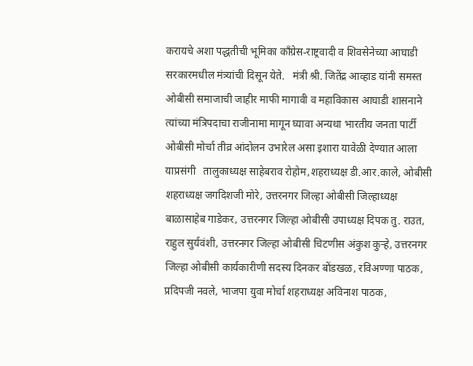करायचे अशा पद्धतीची भूमिका काँग्रेस-राष्ट्रवादी व शिवसेनेच्या आघाडी सरकारमधील मंत्र्यांची दिसून येते.   मंत्री श्री. जितेंद्र आव्हाड यांनी समस्त ओबीसी समाजाची जाहीर माफी मागावी व महाविकास आघाडी शासनाने त्यांच्या मंत्रिपदाचा राजीनामा मागून घ्यावा अन्यथा भारतीय जनता पार्टी ओबीसी मोर्चा तीव्र आंदोलन उभारेल असा इशारा यावेळी देण्यात आला याप्रसंगी   तालुकाध्यक्ष साहेबराव रोहोम,शहराध्यक्ष डी.आर.काले, ओबीसी शहराध्यक्ष जगदिशजी मोरे, उत्तरनगर जिल्हा ओबीसी जिल्हाध्यक्ष बाळासाहेब गाडेकर, उत्तरनगर जिल्हा ओबीसी उपाध्यक्ष दिपक तु. राउत, राहुल सुर्यवंशी, उत्तरनगर जिल्हा ओबीसी चिटणीस अंकुश कुऱ्हे, उत्तरनगर जिल्हा ओबीसी कार्यकारीणी सदस्य दिनकर बोंडखळ, रविअण्णा पाठक, प्रदिपजी नवले, भाजपा युवा मोर्चा शहराध्यक्ष अविनाश पाठक,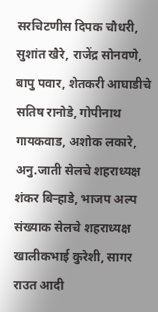सरचिटणीस दिपक चौधरी, सुशांत खैरे, राजेंद्र सोनवणे, बापु पवार, शेतकरी आघाडीचे सतिष रानोडे, गोपीनाथ गायकवाड, अशोक लकारे, अनु.जाती सेलचे शहराध्यक्ष शंकर बिऱ्हाडे, भाजप अल्प संख्याक सेलचे शहराध्यक्ष खालीकभाई कुरेशी, सागर राउत आदी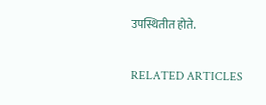उपस्थितीत होते.

RELATED ARTICLES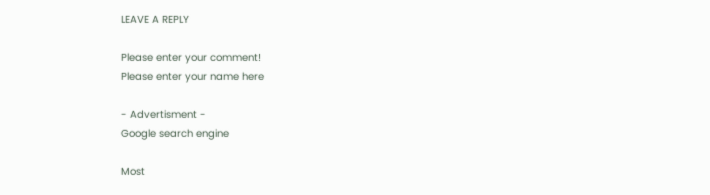LEAVE A REPLY

Please enter your comment!
Please enter your name here

- Advertisment -
Google search engine

Most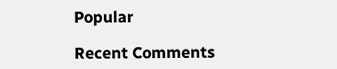Popular

Recent Comments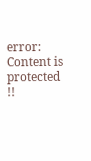error: Content is protected !!